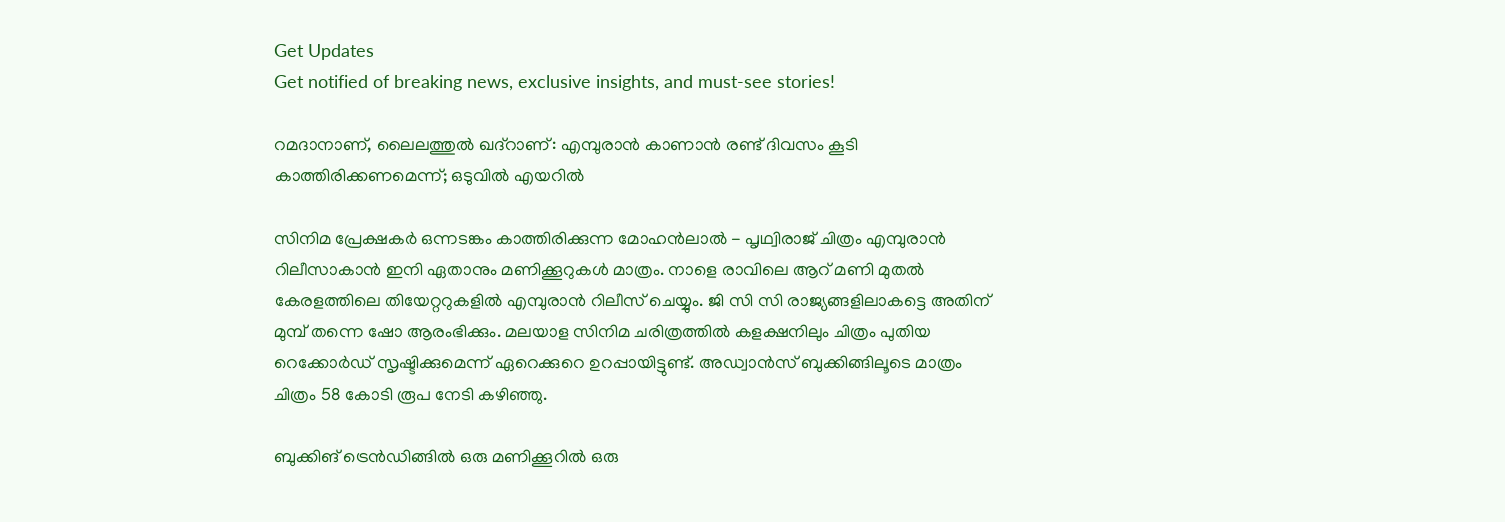Get Updates
Get notified of breaking news, exclusive insights, and must-see stories!

റമദാനാണ്, ലൈലത്തുൽ ഖദ്റാണ്: എമ്പുരാന്‍ കാണാന്‍ രണ്ട് ദിവസം കൂടി കാത്തിരിക്കണമെന്ന്; ഒടുവില്‍ എയറില്‍

സിനിമ പ്രേക്ഷകർ ഒന്നടങ്കം കാത്തിരിക്കുന്ന മോഹന്‍ലാല്‍ - പൃഥ്വിരാജ് ചിത്രം എമ്പുരാന്‍ റിലീസാകാന്‍ ഇനി ഏതാനും മണിക്കൂറുകള്‍ മാത്രം. നാളെ രാവിലെ ആറ് മണി മുതല്‍ കേരളത്തിലെ തിയേറ്ററുകളില്‍ എമ്പുരാന്‍ റിലീസ് ചെയ്യും. ജി സി സി രാജ്യങ്ങളിലാകട്ടെ അതിന് മുമ്പ് തന്നെ ഷോ ആരംഭിക്കും. മലയാള സിനിമ ചരിത്രത്തില്‍ കളക്ഷനിലും ചിത്രം പുതിയ റെക്കോർഡ് സൃഷ്ടിക്കുമെന്ന് ഏറെക്കുറെ ഉറപ്പായിട്ടുണ്ട്. അഡ്വാന്‍സ് ബുക്കിങ്ങിലൂടെ മാത്രം ചിത്രം 58 കോടി രൂപ നേടി കഴിഞ്ഞു.

ബുക്കിങ് ട്രെന്‍ഡിങ്ങില്‍ ഒരു മണിക്കൂറില്‍ ഒരു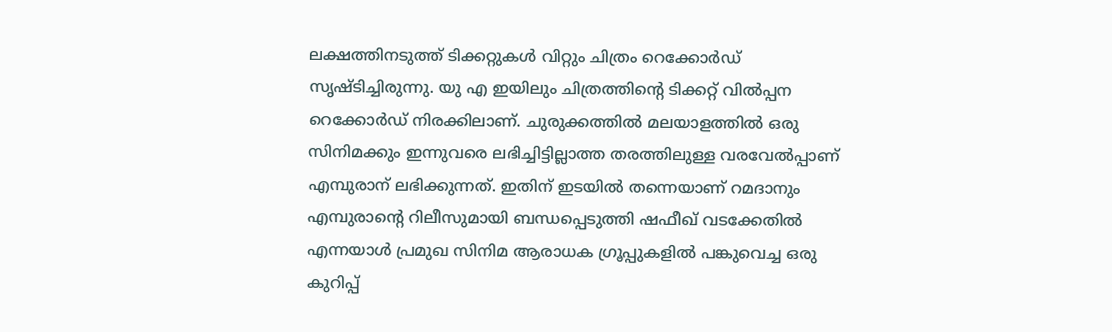ലക്ഷത്തിനടുത്ത് ടിക്കറ്റുകള്‍ വിറ്റും ചിത്രം റെക്കോര്‍ഡ് സൃഷ്ടിച്ചിരുന്നു. യു എ ഇയിലും ചിത്രത്തിന്റെ ടിക്കറ്റ് വില്‍പ്പന റെക്കോർഡ് നിരക്കിലാണ്. ചുരുക്കത്തില്‍ മലയാളത്തില്‍ ഒരു സിനിമക്കും ഇന്നുവരെ ലഭിച്ചിട്ടില്ലാത്ത തരത്തിലുള്ള വരവേല്‍പ്പാണ് എമ്പുരാന് ലഭിക്കുന്നത്. ഇതിന് ഇടയില്‍ തന്നെയാണ് റമദാനും എമ്പുരാന്റെ റിലീസുമായി ബന്ധപ്പെടുത്തി ഷഫീഖ് വടക്കേതില്‍ എന്നയാള്‍ പ്രമുഖ സിനിമ ആരാധക ഗ്രൂപ്പുകളില്‍ പങ്കുവെച്ച ഒരു കുറിപ്പ്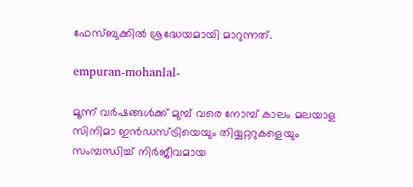ഫേസ്ബുക്കില്‍ ശ്രദ്ധേയമായി മാറുന്നത്.

empuran-mohanlal-

മൂന്ന് വർഷങ്ങൾക്ക് മുമ്പ് വരെ നോമ്പ് കാലം മലയാള സിനിമാ ഇൻഡസ്ട്രിയെയും തിയ്യറ്ററുകളെയും സംമ്പന്ധിച്ച് നിർജീവമായ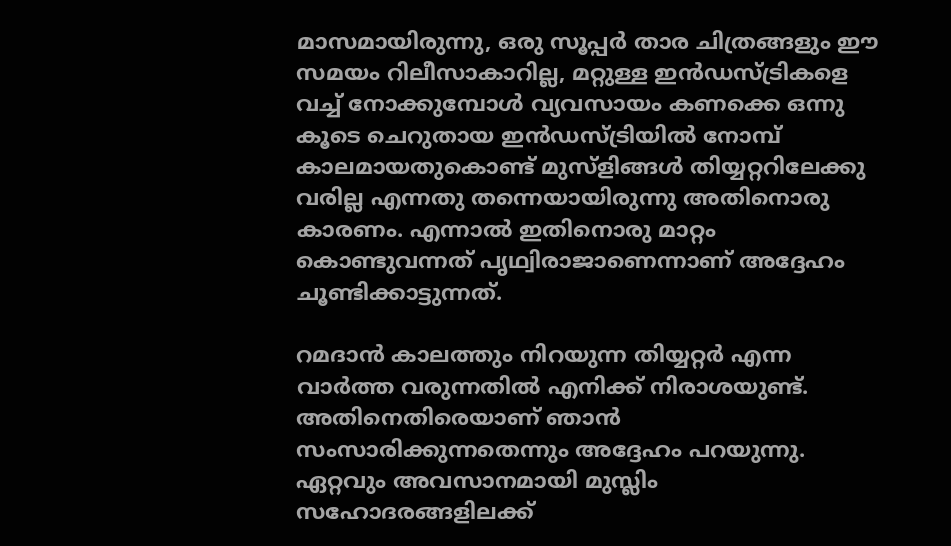മാസമായിരുന്നു, ഒരു സൂപ്പർ താര ചിത്രങ്ങളും ഈ സമയം റിലീസാകാറില്ല, മറ്റുള്ള ഇൻഡസ്ട്രികളെ വച്ച് നോക്കുമ്പോൾ വ്യവസായം കണക്കെ ഒന്നു കൂടെ ചെറുതായ ഇൻഡസ്ട്രിയിൽ നോമ്പ് കാലമായതുകൊണ്ട് മുസ്ളിങ്ങൾ തിയ്യറ്ററിലേക്കു വരില്ല എന്നതു തന്നെയായിരുന്നു അതിനൊരു കാരണം. എന്നാൽ ഇതിനൊരു മാറ്റം കൊണ്ടുവന്നത് പൃഥ്വിരാജാണെന്നാണ് അദ്ദേഹം ചൂണ്ടിക്കാട്ടുന്നത്.

റമദാൻ കാലത്തും നിറയുന്ന തിയ്യറ്റർ എന്ന വാർത്ത വരുന്നതിൽ എനിക്ക് നിരാശയുണ്ട്. അതിനെതിരെയാണ് ഞാൻ സംസാരിക്കുന്നതെന്നും അദ്ദേഹം പറയുന്നു. ഏറ്റവും അവസാനമായി മുസ്ലിം സഹോദരങ്ങളിലക്ക്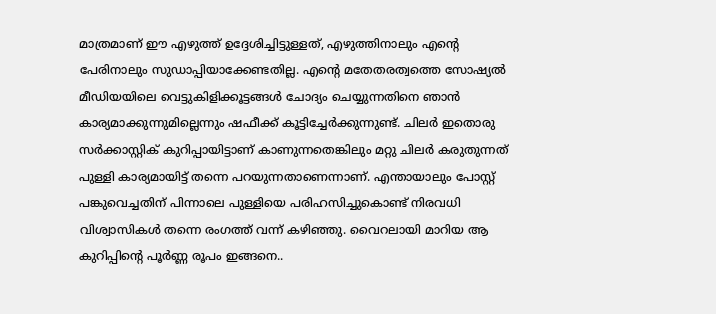മാത്രമാണ് ഈ എഴുത്ത് ഉദ്ദേശിച്ചിട്ടുള്ളത്, എഴുത്തിനാലും എൻ്റെ പേരിനാലും സുഡാപ്പിയാക്കേണ്ടതില്ല. എൻ്റെ മതേതരത്വത്തെ സോഷ്യൽ മീഡിയയിലെ വെട്ടുകിളിക്കൂട്ടങ്ങൾ ചോദ്യം ചെയ്യുന്നതിനെ ഞാൻ കാര്യമാക്കുന്നുമില്ലെന്നും ഷഫീക്ക് കൂട്ടിച്ചേർക്കുന്നുണ്ട്. ചിലർ ഇതൊരു സർക്കാസ്റ്റിക് കുറിപ്പായിട്ടാണ് കാണുന്നതെങ്കിലും മറ്റു ചിലർ കരുതുന്നത് പുള്ളി കാര്യമായിട്ട് തന്നെ പറയുന്നതാണെന്നാണ്. എന്തായാലും പോസ്റ്റ് പങ്കുവെച്ചതിന് പിന്നാലെ പുള്ളിയെ പരിഹസിച്ചുകൊണ്ട് നിരവധി വിശ്വാസികള്‍ തന്നെ രംഗത്ത് വന്ന് കഴിഞ്ഞു. വൈറലായി മാറിയ ആ കുറിപ്പിന്റെ പൂർണ്ണ രൂപം ഇങ്ങനെ..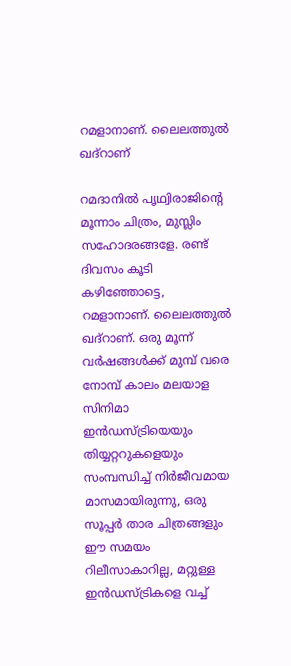റമളാനാണ്. ലൈലത്തുൽ ഖദ്റാണ്

റമദാനിൽ പൃഥ്വിരാജിൻ്റെ മൂന്നാം ചിത്രം, മുസ്ലിം സഹോദരങ്ങളേ. രണ്ട് ദിവസം കൂടി കഴിഞ്ഞോട്ടെ, റമളാനാണ്. ലൈലത്തുൽ ഖദ്റാണ്. ഒരു മൂന്ന് വർഷങ്ങൾക്ക് മുമ്പ് വരെ നോമ്പ് കാലം മലയാള സിനിമാ ഇൻഡസ്ട്രിയെയും തിയ്യറ്ററുകളെയും സംമ്പന്ധിച്ച് നിർജീവമായ മാസമായിരുന്നു, ഒരു സൂപ്പർ താര ചിത്രങ്ങളും ഈ സമയം റിലീസാകാറില്ല, മറ്റുള്ള ഇൻഡസ്ട്രികളെ വച്ച്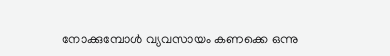നോക്കുമ്പോൾ വ്യവസായം കണക്കെ ഒന്നു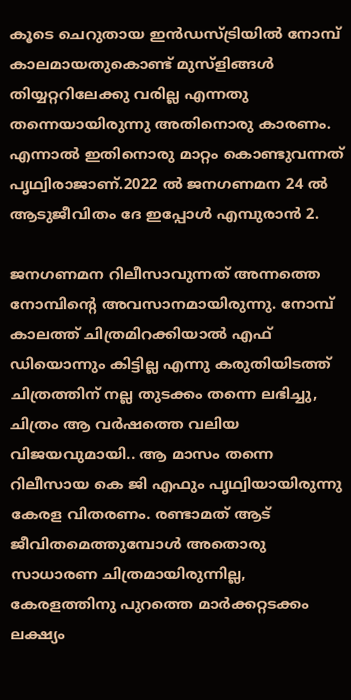കൂടെ ചെറുതായ ഇൻഡസ്ട്രിയിൽ നോമ്പ് കാലമായതുകൊണ്ട് മുസ്ളിങ്ങൾ തിയ്യറ്ററിലേക്കു വരില്ല എന്നതു തന്നെയായിരുന്നു അതിനൊരു കാരണം. എന്നാൽ ഇതിനൊരു മാറ്റം കൊണ്ടുവന്നത് പൃഥ്വിരാജാണ്.2022 ൽ ജനഗണമന 24 ൽ ആടുജീവിതം ദേ ഇപ്പോൾ എമ്പുരാന്‍ 2.

ജനഗണമന റിലീസാവുന്നത് അന്നത്തെ നോമ്പിൻ്റെ അവസാനമായിരുന്നു. നോമ്പ് കാലത്ത് ചിത്രമിറക്കിയാൽ എഫ് ഡിയൊന്നും കിട്ടില്ല എന്നു കരുതിയിടത്ത് ചിത്രത്തിന് നല്ല തുടക്കം തന്നെ ലഭിച്ചു, ചിത്രം ആ വർഷത്തെ വലിയ വിജയവുമായി.. ആ മാസം തന്നെ റിലീസായ കെ ജി എഫും പൃഥ്വിയായിരുന്നു കേരള വിതരണം. രണ്ടാമത് ആട് ജീവിതമെത്തുമ്പോൾ അതൊരു സാധാരണ ചിത്രമായിരുന്നില്ല, കേരളത്തിനു പുറത്തെ മാർക്കറ്റടക്കം ലക്ഷ്യം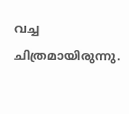വച്ച ചിത്രമായിരുന്നു.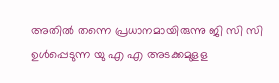അതിൽ തന്നെ പ്രധാനമായിരുന്നു ജി സി സി ഉൾപ്പെടുന്ന യു എ എ അടക്കമുളള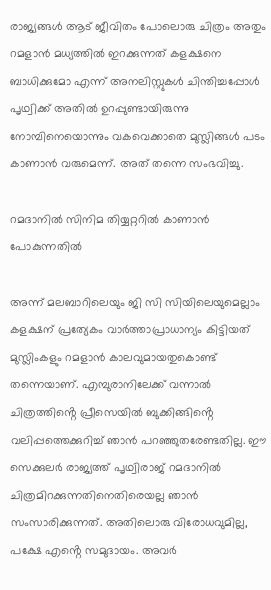രാജ്യങ്ങൾ ആട് ജീവിതം പോലൊരു ചിത്രം അതും റമളാൻ മധ്യത്തിൽ ഇറക്കുന്നത് കളക്ഷനെ ബാധിക്കുമോ എന്ന് അനലിസ്റ്റുകൾ ചിന്തിച്ചപ്പോൾ പൃഥ്വിക്ക് അതിൽ ഉറപ്പുണ്ടായിരുന്നു നോമ്പിനെയൊന്നും വകവെക്കാതെ മുസ്ലിങ്ങൾ പടം കാണാൻ വരുമെന്ന്. അത് തന്നെ സംഭവിച്ചു.

റമദാനിൽ സിനിമ തിയ്യറ്ററിൽ കാണാൻ പോകുന്നതിൽ

അന്ന് മലബാറിലെയും ജി സി സിയിലെയുമെല്ലാം കളക്ഷന് പ്രത്യേകം വാർത്താപ്രാധാന്യം കിട്ടിയത് മുസ്ലിംകളും റമളാൻ കാലവുമായതുകൊണ്ട് തന്നെയാണ്. എമ്പുരാനിലേക്ക് വന്നാൽ ചിത്രത്തിൻ്റെ പ്രീസെയില്‍ ബുക്കിങ്ങിൻ്റെ വലിപ്പത്തെക്കുറിച്ച് ഞാൻ പറഞ്ഞുതരേണ്ടതില്ല. ഈ സെക്കുലർ രാജ്യത്ത് പൃഥ്വിരാജ് റമദാനിൽ ചിത്രമിറക്കുന്നതിനെതിരെയല്ല ഞാൻ സംസാരിക്കുന്നത്. അതിലൊരു വിരോധവുമില്ല, പക്ഷേ എൻ്റെ സമുദായം. അവർ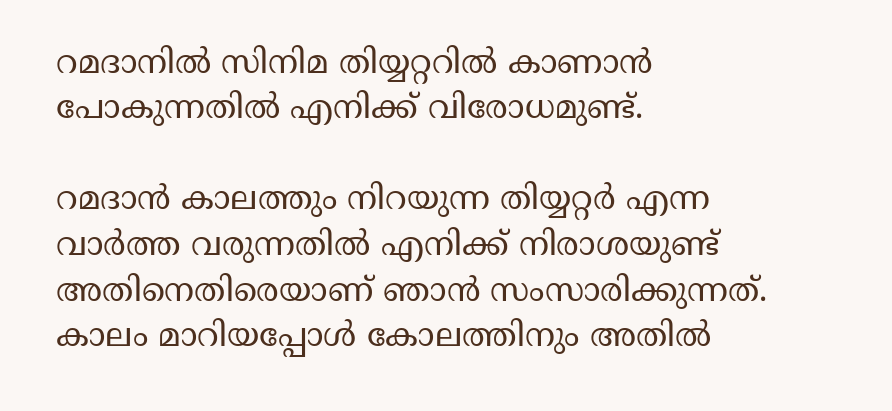റമദാനിൽ സിനിമ തിയ്യറ്ററിൽ കാണാൻ പോകുന്നതിൽ എനിക്ക് വിരോധമുണ്ട്.

റമദാൻ കാലത്തും നിറയുന്ന തിയ്യറ്റർ എന്ന വാർത്ത വരുന്നതിൽ എനിക്ക് നിരാശയുണ്ട് അതിനെതിരെയാണ് ഞാൻ സംസാരിക്കുന്നത്. കാലം മാറിയപ്പോൾ കോലത്തിനും അതിൽ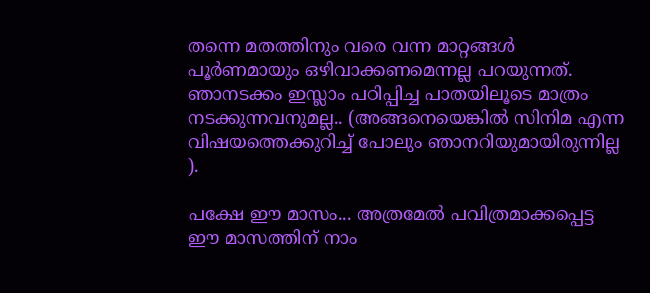തന്നെ മതത്തിനും വരെ വന്ന മാറ്റങ്ങൾ പൂർണമായും ഒഴിവാക്കണമെന്നല്ല പറയുന്നത്. ഞാനടക്കം ഇസ്ലാം പഠിപ്പിച്ച പാതയിലൂടെ മാത്രം നടക്കുന്നവനുമല്ല.. (അങ്ങനെയെങ്കിൽ സിനിമ എന്ന വിഷയത്തെക്കുറിച്ച് പോലും ഞാനറിയുമായിരുന്നില്ല ).

പക്ഷേ ഈ മാസം... അത്രമേൽ പവിത്രമാക്കപ്പെട്ട ഈ മാസത്തിന് നാം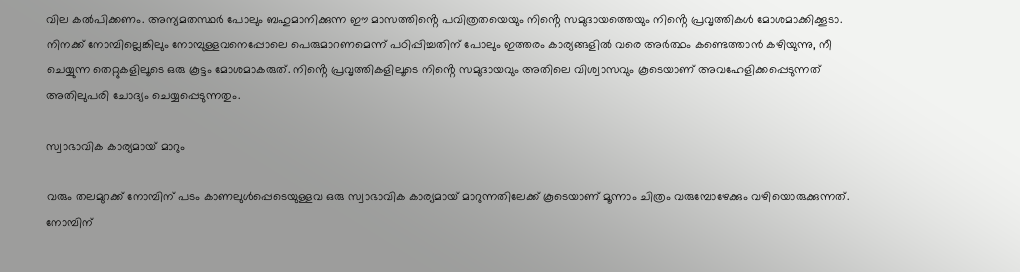വില കൽപിക്കണം. അന്യമതസ്ഥർ പോലും ബഹുമാനിക്കുന്ന ഈ മാസത്തിൻ്റെ പവിത്രതയെയും നിൻ്റെ സമുദായത്തെയും നിൻ്റെ പ്രവൃത്തികൾ മോശമാക്കിക്കൂടാ. നിനക്ക് നോമ്പില്ലെങ്കിലും നോമ്പുള്ളവനെപ്പോലെ പെരുമാറണമെന്ന് പഠിപ്പിച്ചതിന് പോലും ഇത്തരം കാര്യങ്ങളിൽ വരെ അർത്ഥം കണ്ടെത്താൻ കഴിയുന്നു, നീ ചെയ്യുന്ന തെറ്റുകളിലൂടെ ഒരു കൂട്ടം മോശമാകരുത്. നിൻ്റെ പ്രവൃത്തികളിലൂടെ നിൻ്റെ സമുദായവും അതിലെ വിശ്വാസവും കൂടെയാണ് അവഹേളിക്കപ്പെടുന്നത് അതിലുപരി ചോദ്യം ചെയ്യപ്പെടുന്നതും.

സ്വാഭാവിക കാര്യമായ് മാറും

വരും തലമുറക്ക് നോമ്പിന് പടം കാണലുൾപ്പെടെയുള്ളവ ഒരു സ്വാഭാവിക കാര്യമായ് മാറുന്നതിലേക്ക് കൂടെയാണ് മൂന്നാം ചിത്രം വരുമ്പോഴേക്കും വഴിയൊരുക്കുന്നത്. നോമ്പിന്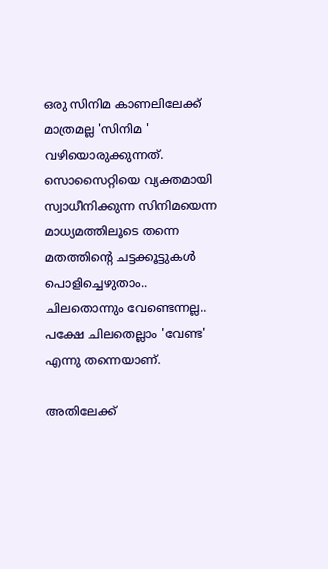ഒരു സിനിമ കാണലിലേക്ക് മാത്രമല്ല 'സിനിമ ' വഴിയൊരുക്കുന്നത്. സൊസൈറ്റിയെ വ്യക്തമായി സ്വാധീനിക്കുന്ന സിനിമയെന്ന മാധ്യമത്തിലൂടെ തന്നെ മതത്തിൻ്റെ ചട്ടക്കൂട്ടുകൾ പൊളിച്ചെഴുതാം.. ചിലതൊന്നും വേണ്ടെന്നല്ല.. പക്ഷേ ചിലതെല്ലാം 'വേണ്ട' എന്നു തന്നെയാണ്.

അതിലേക്ക്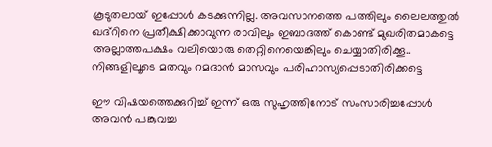കൂടുതലായ് ഇപ്പോൾ കടക്കുന്നില്ല. അവസാനത്തെ പത്തിലും ലൈലത്തുൽ ഖദ്റിനെ പ്രതീക്ഷിക്കാവുന്ന രാവിലും ഇബാദത്ത് കൊണ്ട് മുഖരിതമാകട്ടെ അല്ലാത്തപക്ഷം വലിയൊരു തെറ്റിനെയെങ്കിലും ചെയ്യാതിരിക്കൂ.. നിങ്ങളിലൂടെ മതവും റമദാൻ മാസവും പരിഹാസ്യപ്പെടാതിരിക്കട്ടെ

ഈ വിഷയത്തെക്കുറിച്ച് ഇന്ന് ഒരു സുഹൃത്തിനോട് സംസാരിച്ചപ്പോൾ അവൻ പങ്കുവച്ച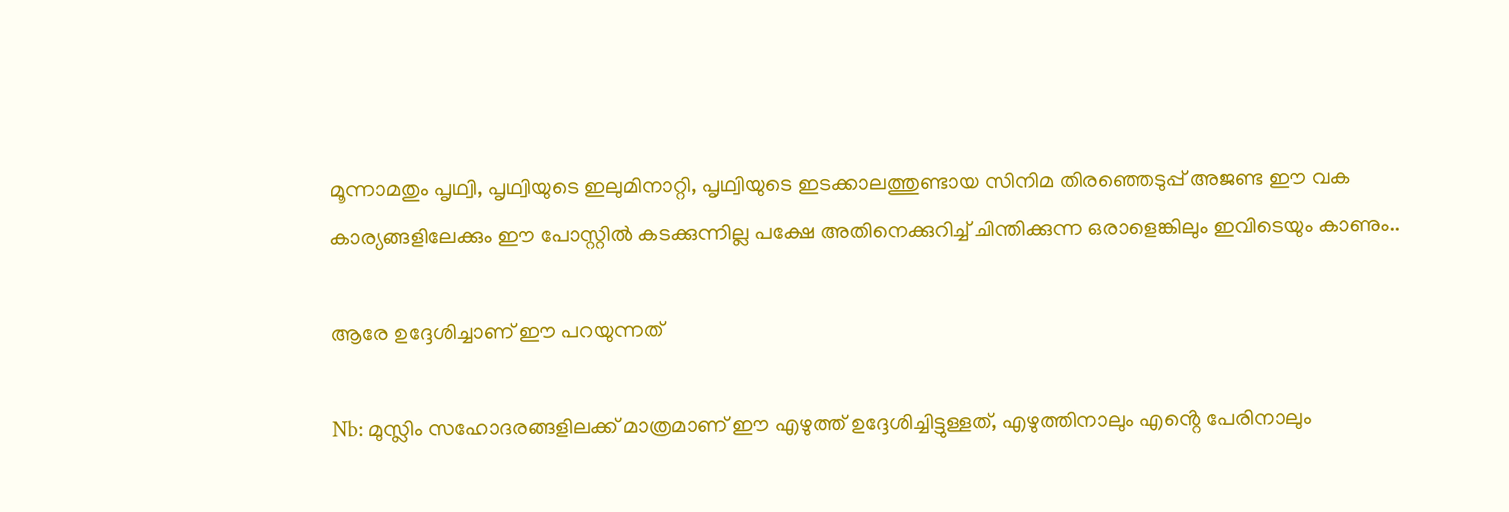മൂന്നാമതും പൃഥ്വി, പൃഥ്വിയുടെ ഇലുമിനാറ്റി, പൃഥ്വിയുടെ ഇടക്കാലത്തുണ്ടായ സിനിമ തിരഞ്ഞെടുപ്പ് അജണ്ട ഈ വക കാര്യങ്ങളിലേക്കും ഈ പോസ്റ്റിൽ കടക്കുന്നില്ല പക്ഷേ അതിനെക്കുറിച്ച് ചിന്തിക്കുന്ന ഒരാളെങ്കിലും ഇവിടെയും കാണും..

ആരേ ഉദ്ദേശിച്ചാണ് ഈ പറയുന്നത്

Nb: മുസ്ലിം സഹോദരങ്ങളിലക്ക് മാത്രമാണ് ഈ എഴുത്ത് ഉദ്ദേശിച്ചിട്ടുള്ളത്, എഴുത്തിനാലും എൻ്റെ പേരിനാലും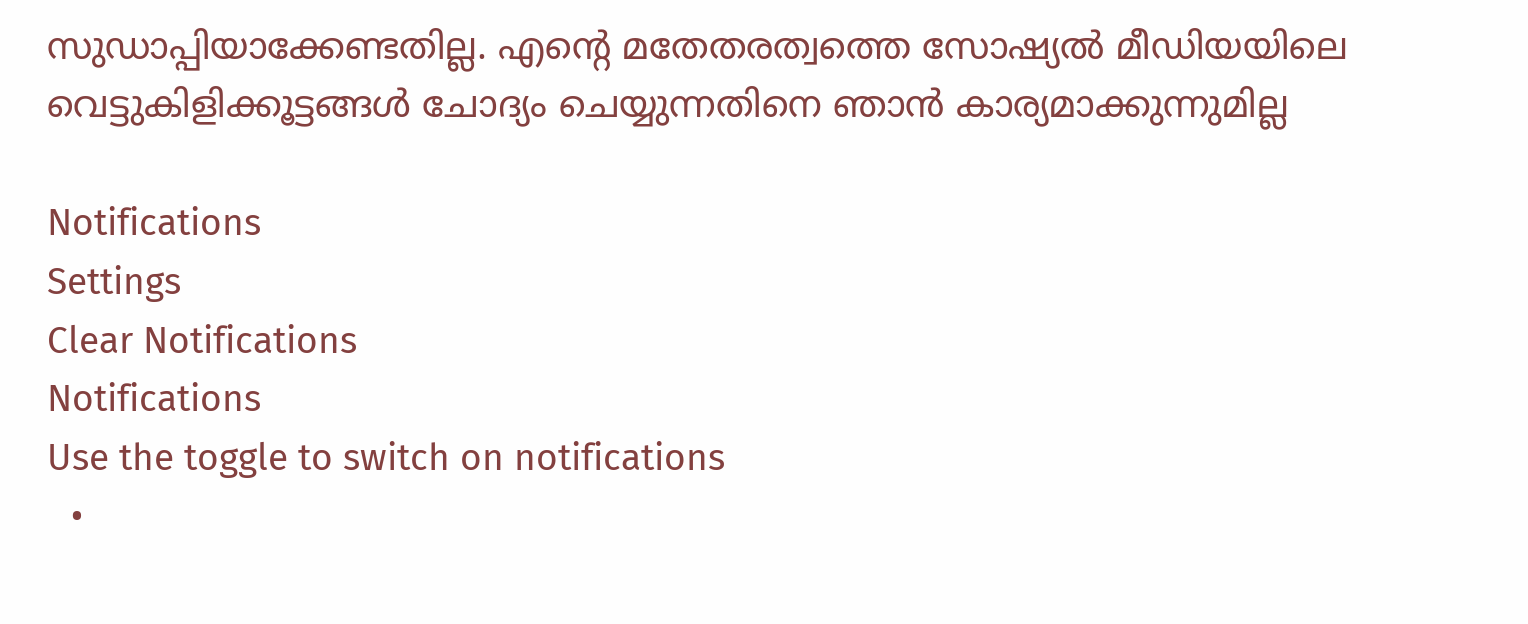സുഡാപ്പിയാക്കേണ്ടതില്ല. എൻ്റെ മതേതരത്വത്തെ സോഷ്യൽ മീഡിയയിലെ വെട്ടുകിളിക്കൂട്ടങ്ങൾ ചോദ്യം ചെയ്യുന്നതിനെ ഞാൻ കാര്യമാക്കുന്നുമില്ല

Notifications
Settings
Clear Notifications
Notifications
Use the toggle to switch on notifications
  •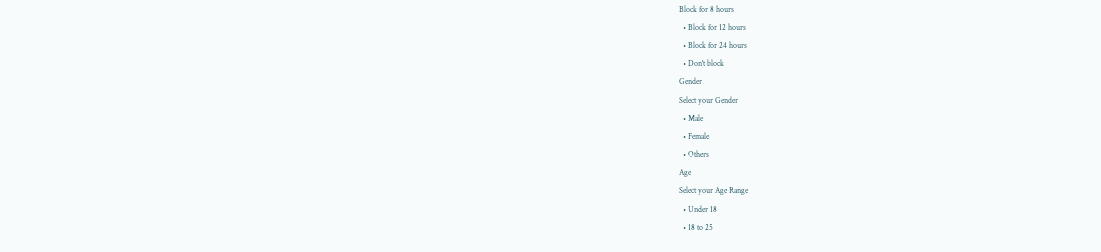Block for 8 hours
  • Block for 12 hours
  • Block for 24 hours
  • Don't block
Gender
Select your Gender
  • Male
  • Female
  • Others
Age
Select your Age Range
  • Under 18
  • 18 to 25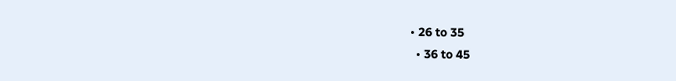• 26 to 35
  • 36 to 45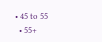• 45 to 55
  • 55+